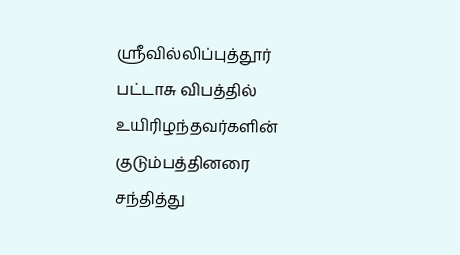ஸ்ரீவில்லிப்புத்தூர் பட்டாசு விபத்தில் உயிரிழந்தவர்களின் குடும்பத்தினரை சந்தித்து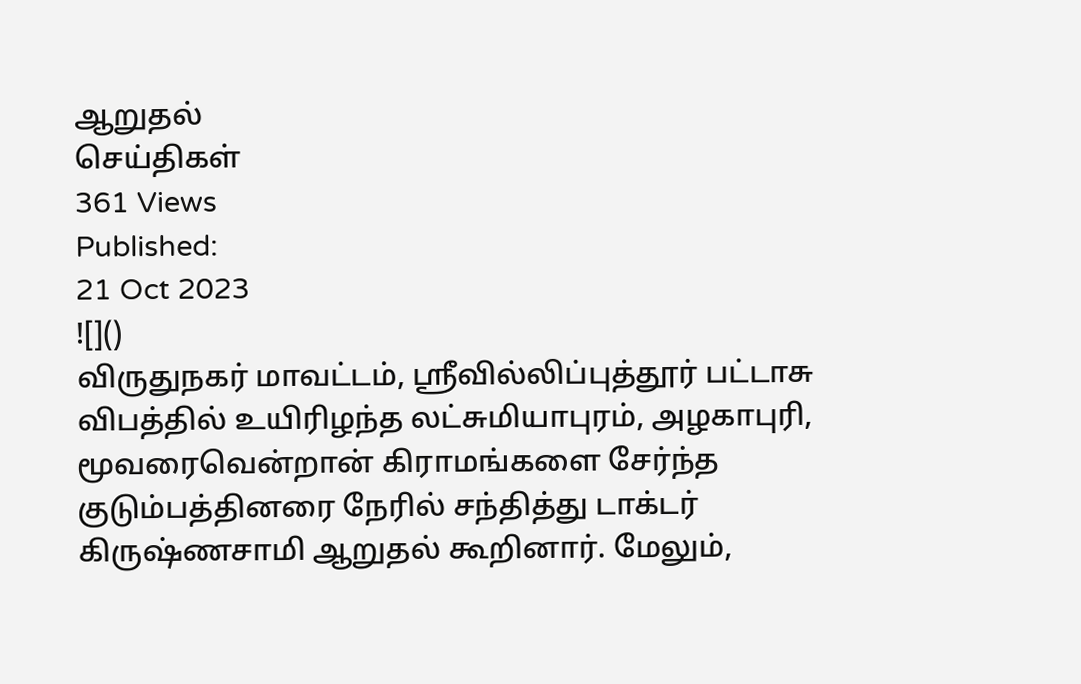ஆறுதல்
செய்திகள்
361 Views
Published:
21 Oct 2023
![]()
விருதுநகர் மாவட்டம், ஸ்ரீவில்லிப்புத்தூர் பட்டாசு விபத்தில் உயிரிழந்த லட்சுமியாபுரம், அழகாபுரி, மூவரைவென்றான் கிராமங்களை சேர்ந்த குடும்பத்தினரை நேரில் சந்தித்து டாக்டர் கிருஷ்ணசாமி ஆறுதல் கூறினார். மேலும்,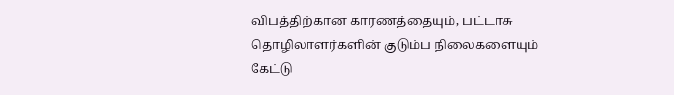விபத்திற்கான காரணத்தையும், பட்டாசு தொழிலாளர்களின் குடும்ப நிலைகளையும் கேட்டு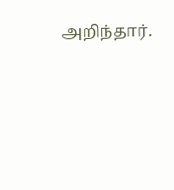அறிந்தார்.